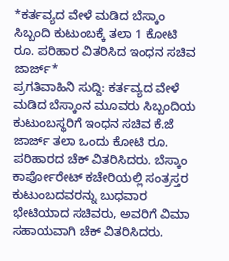*ಕರ್ತವ್ಯದ ವೇಳೆ ಮಡಿದ ಬೆಸ್ಕಾಂ ಸಿಬ್ಬಂದಿ ಕುಟುಂಬಕ್ಕೆ ತಲಾ 1 ಕೋಟಿ ರೂ. ಪರಿಹಾರ ವಿತರಿಸಿದ ಇಂಧನ ಸಚಿವ ಜಾರ್ಜ್*
ಪ್ರಗತಿವಾಹಿನಿ ಸುದ್ದಿ: ಕರ್ತವ್ಯದ ವೇಳೆ ಮಡಿದ ಬೆಸ್ಕಾಂನ ಮೂವರು ಸಿಬ್ಬಂದಿಯ ಕುಟುಂಬಸ್ಥರಿಗೆ ಇಂಧನ ಸಚಿವ ಕೆ.ಜೆ ಜಾರ್ಜ್ ತಲಾ ಒಂದು ಕೋಟಿ ರೂ. ಪರಿಹಾರದ ಚೆಕ್ ವಿತರಿಸಿದರು. ಬೆಸ್ಕಾಂ ಕಾರ್ಪೋರೇಟ್ ಕಚೇರಿಯಲ್ಲಿ ಸಂತ್ರಸ್ತರ ಕುಟುಂಬದವರನ್ನು ಬುಧವಾರ ಭೇಟಿಯಾದ ಸಚಿವರು, ಅವರಿಗೆ ವಿಮಾ ಸಹಾಯವಾಗಿ ಚೆಕ್ ವಿತರಿಸಿದರು.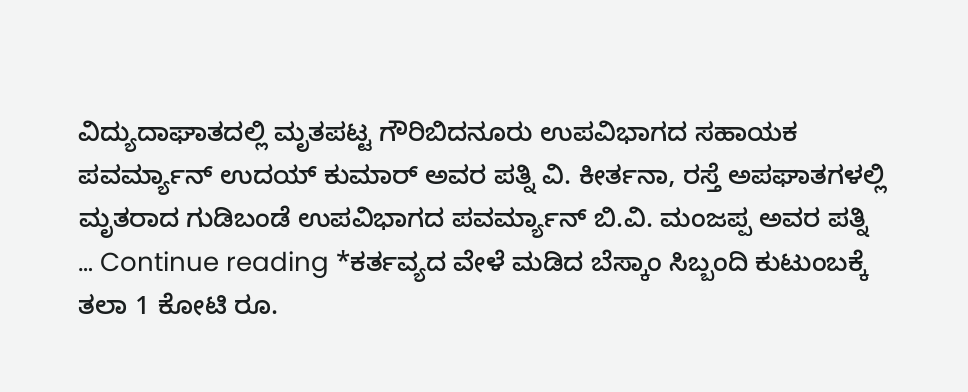ವಿದ್ಯುದಾಘಾತದಲ್ಲಿ ಮೃತಪಟ್ಟ ಗೌರಿಬಿದನೂರು ಉಪವಿಭಾಗದ ಸಹಾಯಕ ಪವರ್ಮ್ಯಾನ್ ಉದಯ್ ಕುಮಾರ್ ಅವರ ಪತ್ನಿ ವಿ. ಕೀರ್ತನಾ, ರಸ್ತೆ ಅಪಘಾತಗಳಲ್ಲಿ ಮೃತರಾದ ಗುಡಿಬಂಡೆ ಉಪವಿಭಾಗದ ಪವರ್ಮ್ಯಾನ್ ಬಿ.ವಿ. ಮಂಜಪ್ಪ ಅವರ ಪತ್ನಿ … Continue reading *ಕರ್ತವ್ಯದ ವೇಳೆ ಮಡಿದ ಬೆಸ್ಕಾಂ ಸಿಬ್ಬಂದಿ ಕುಟುಂಬಕ್ಕೆ ತಲಾ 1 ಕೋಟಿ ರೂ.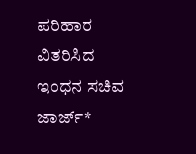ಪರಿಹಾರ ವಿತರಿಸಿದ ಇಂಧನ ಸಚಿವ ಜಾರ್ಜ್*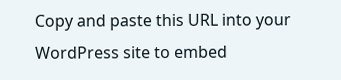Copy and paste this URL into your WordPress site to embed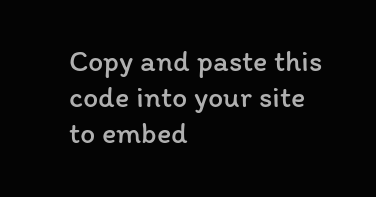Copy and paste this code into your site to embed